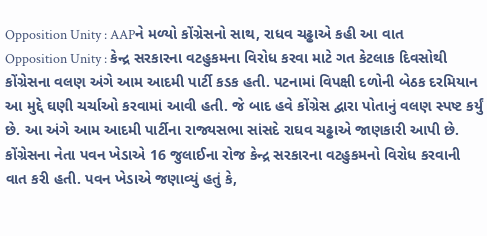Opposition Unity : AAPને મળ્યો કોંગ્રેસનો સાથ, રાધવ ચઢ્ઢાએ કહી આ વાત
Opposition Unity : કેન્દ્ર સરકારના વટહુકમના વિરોધ કરવા માટે ગત કેટલાક દિવસોથી કોંગ્રેસના વલણ અંગે આમ આદમી પાર્ટી કડક હતી. પટનામાં વિપક્ષી દળોની બેઠક દરમિયાન આ મુદ્દે ઘણી ચર્ચાઓ કરવામાં આવી હતી. જે બાદ હવે કોંગ્રેસ દ્વારા પોતાનું વલણ સ્પષ્ટ કર્યું છે. આ અંગે આમ આદમી પાર્ટીના રાજ્યસભા સાંસદે રાઘવ ચઢ્ઢાએ જાણકારી આપી છે.
કોંગ્રેસના નેતા પવન ખેડાએ 16 જુલાઈના રોજ કેન્દ્ર સરકારના વટહુકમનો વિરોધ કરવાની વાત કરી હતી. પવન ખેડાએ જણાવ્યું હતું કે,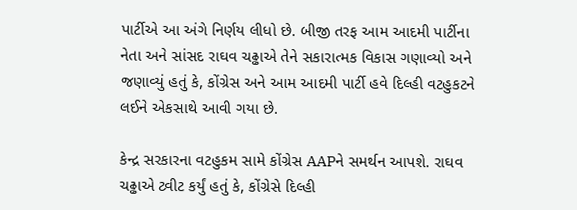પાર્ટીએ આ અંગે નિર્ણય લીધો છે. બીજી તરફ આમ આદમી પાર્ટીના નેતા અને સાંસદ રાઘવ ચઢ્ઢાએ તેને સકારાત્મક વિકાસ ગણાવ્યો અને જણાવ્યું હતું કે, કોંગ્રેસ અને આમ આદમી પાર્ટી હવે દિલ્હી વટહુકટને લઈને એકસાથે આવી ગયા છે.

કેન્દ્ર સરકારના વટહુકમ સામે કોંગ્રેસ AAPને સમર્થન આપશે. રાઘવ ચઢ્ઢાએ ટ્વીટ કર્યું હતું કે, કોંગ્રેસે દિલ્હી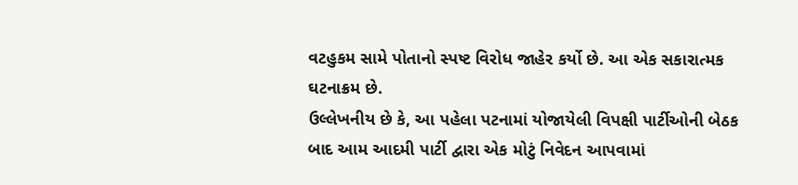વટહુકમ સામે પોતાનો સ્પષ્ટ વિરોધ જાહેર કર્યો છે. આ એક સકારાત્મક ઘટનાક્રમ છે.
ઉલ્લેખનીય છે કે, આ પહેલા પટનામાં યોજાયેલી વિપક્ષી પાર્ટીઓની બેઠક બાદ આમ આદમી પાર્ટી દ્વારા એક મોટું નિવેદન આપવામાં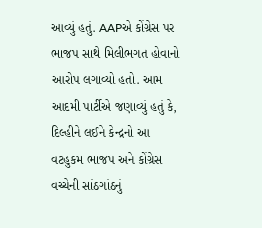આવ્યું હતું. AAPએ કોંગ્રેસ પર ભાજપ સાથે મિલીભગત હોવાનો આરોપ લગાવ્યો હતો. આમ આદમી પાર્ટીએ જણાવ્યું હતું કે, દિલ્હીને લઈને કેન્દ્રનો આ વટહુકમ ભાજપ અને કોંગ્રેસ વચ્ચેની સાંઠગાંઠનું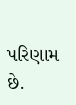પરિણામ છે.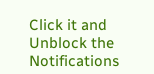Click it and Unblock the Notifications